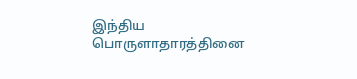இந்திய பொருளாதாரத்தினை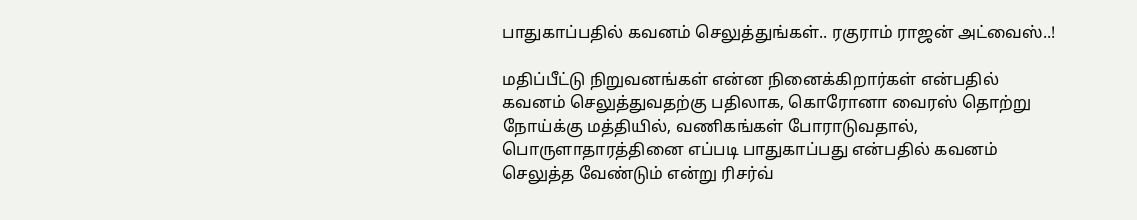பாதுகாப்பதில் கவனம் செலுத்துங்கள்.. ரகுராம் ராஜன் அட்வைஸ்..!

மதிப்பீட்டு நிறுவனங்கள் என்ன நினைக்கிறார்கள் என்பதில் கவனம் செலுத்துவதற்கு பதிலாக, கொரோனா வைரஸ் தொற்று நோய்க்கு மத்தியில், வணிகங்கள் போராடுவதால், பொருளாதாரத்தினை எப்படி பாதுகாப்பது என்பதில் கவனம் செலுத்த வேண்டும் என்று ரிசர்வ்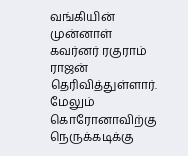வங்கியின் முன்னாள் கவர்னர் ரகுராம் ராஜன் தெரிவித்துள்ளார். மேலும் கொரோனாவிற்கு நெருக்கடிக்கு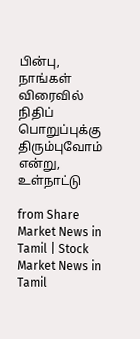பின்பு, நாங்கள் விரைவில் நிதிப் பொறுப்புக்கு திரும்புவோம் என்று, உள்நாட்டு

from Share Market News in Tamil | Stock Market News in Tamil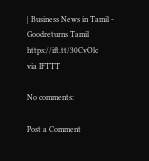| Business News in Tamil - Goodreturns Tamil https://ift.tt/30CvOlc
via IFTTT

No comments:

Post a Comment